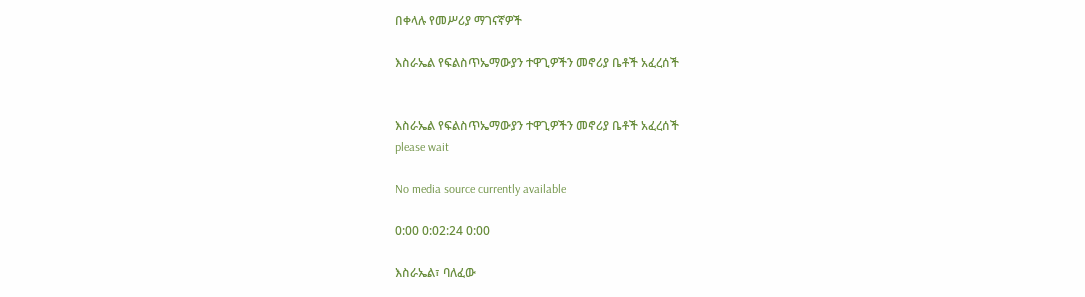በቀላሉ የመሥሪያ ማገናኛዎች

እስራኤል የፍልስጥኤማውያን ተዋጊዎችን መኖሪያ ቤቶች አፈረሰች


እስራኤል የፍልስጥኤማውያን ተዋጊዎችን መኖሪያ ቤቶች አፈረሰች
please wait

No media source currently available

0:00 0:02:24 0:00

እስራኤል፣ ባለፈው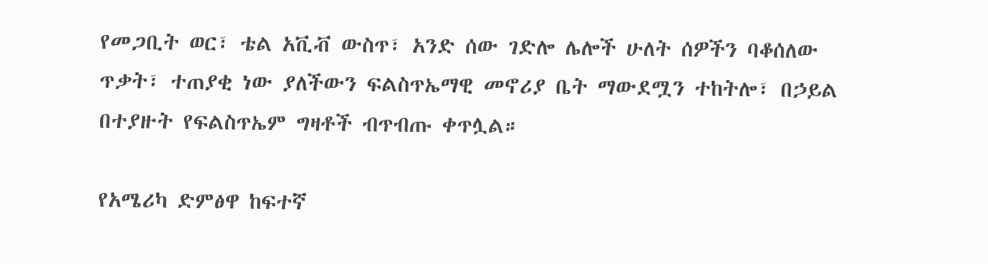የመጋቢት ወር፣ ቴል አቪቭ ውስጥ፣ አንድ ሰው ገድሎ ሌሎች ሁለት ሰዎችን ባቆሰለው ጥቃት፣ ተጠያቂ ነው ያለችውን ፍልስጥኤማዊ መኖሪያ ቤት ማውደሟን ተከትሎ፣ በኃይል በተያዙት የፍልስጥኤም ግዛቶች ብጥብጡ ቀጥሏል።

የአሜሪካ ድምፅዋ ከፍተኛ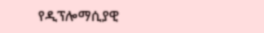የዲፕሎማሲያዊ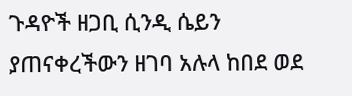ጉዳዮች ዘጋቢ ሲንዲ ሴይን ያጠናቀረችውን ዘገባ አሉላ ከበደ ወደ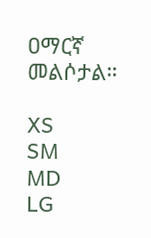ዐማርኛ መልሶታል።

XS
SM
MD
LG